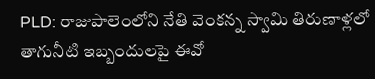PLD: రాజుపాలెంలోని నేతి వెంకన్న స్వామి తిరుణాళ్లలో తాగునీటి ఇబ్బందులపై ఈవో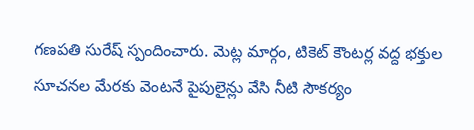గణపతి సురేష్ స్పందించారు. మెట్ల మార్గం, టికెట్ కౌంటర్ల వద్ద భక్తుల సూచనల మేరకు వెంటనే పైపులైన్లు వేసి నీటి సౌకర్యం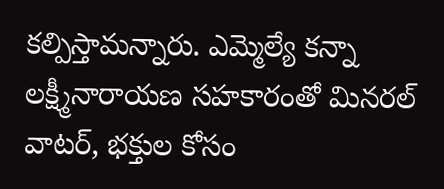కల్పిస్తామన్నారు. ఎమ్మెల్యే కన్నా లక్ష్మీనారాయణ సహకారంతో మినరల్ వాటర్, భక్తుల కోసం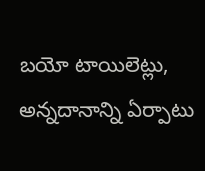బయో టాయిలెట్లు, అన్నదానాన్ని ఏర్పాటు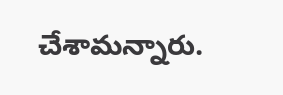చేశామన్నారు.